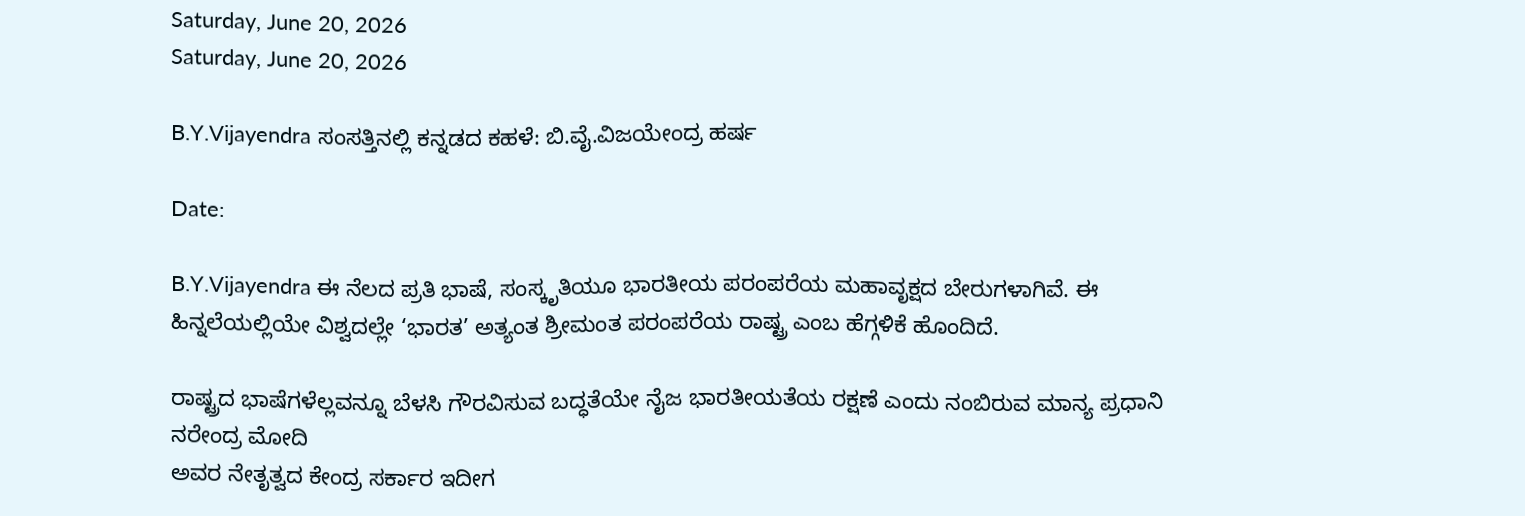Saturday, June 20, 2026
Saturday, June 20, 2026

B.Y.Vijayendra ಸಂಸತ್ತಿನಲ್ಲಿ ಕನ್ನಡದ ಕಹಳೆ: ಬಿ.ವೈ.ವಿಜಯೇಂದ್ರ ಹರ್ಷ

Date:

B.Y.Vijayendra ಈ ನೆಲದ ಪ್ರತಿ ಭಾಷೆ, ಸಂಸ್ಕೃತಿಯೂ ಭಾರತೀಯ ಪರಂಪರೆಯ ಮಹಾವೃಕ್ಷದ ಬೇರುಗಳಾಗಿವೆ. ಈ ಹಿನ್ನಲೆಯಲ್ಲಿಯೇ ವಿಶ್ವದಲ್ಲೇ ‘ಭಾರತ’ ಅತ್ಯಂತ ಶ್ರೀಮಂತ ಪರಂಪರೆಯ ರಾಷ್ಟ್ರ ಎಂಬ ಹೆಗ್ಗಳಿಕೆ ಹೊಂದಿದೆ‌.

ರಾಷ್ಟ್ರದ ಭಾಷೆಗಳೆಲ್ಲವನ್ನೂ ಬೆಳಸಿ ಗೌರವಿಸುವ ಬದ್ಧತೆಯೇ ನೈಜ ಭಾರತೀಯತೆಯ ರಕ್ಷಣೆ ಎಂದು ನಂಬಿರುವ ಮಾನ್ಯ ಪ್ರಧಾನಿ ನರೇಂದ್ರ ಮೋದಿ
ಅವರ ನೇತೃತ್ವದ ಕೇಂದ್ರ ಸರ್ಕಾರ ಇದೀಗ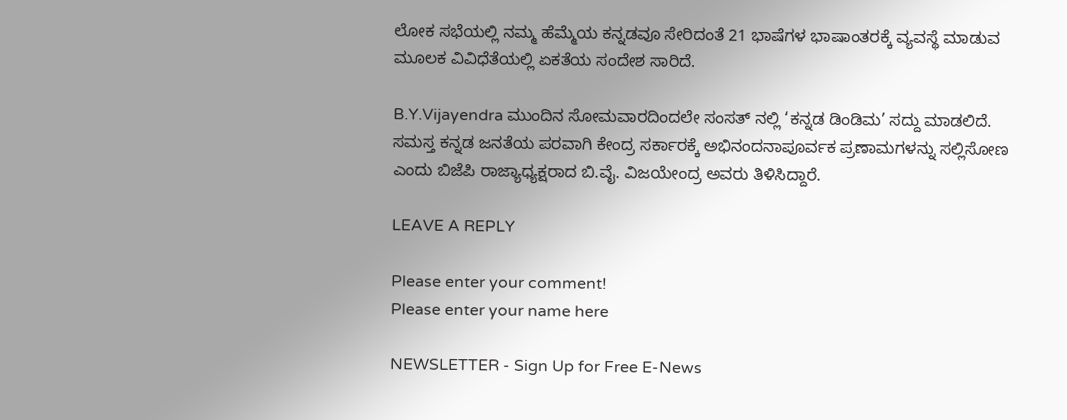ಲೋಕ ಸಭೆಯಲ್ಲಿ ನಮ್ಮ ಹೆಮ್ಮೆಯ ಕನ್ನಡವೂ ಸೇರಿದಂತೆ 21 ಭಾಷೆಗಳ ಭಾಷಾಂತರಕ್ಕೆ ವ್ಯವಸ್ಥೆ ಮಾಡುವ ಮೂಲಕ ವಿವಿಧೆತೆಯಲ್ಲಿ ಏಕತೆಯ ಸಂದೇಶ ಸಾರಿದೆ.

B.Y.Vijayendra ಮುಂದಿನ ಸೋಮವಾರದಿಂದಲೇ ಸಂಸತ್ ನಲ್ಲಿ ‘ಕನ್ನಡ ಡಿಂಡಿಮ’ ಸದ್ದು ಮಾಡಲಿದೆ.
ಸಮಸ್ತ ಕನ್ನಡ ಜನತೆಯ ಪರವಾಗಿ ಕೇಂದ್ರ ಸರ್ಕಾರಕ್ಕೆ ಅಭಿನಂದನಾಪೂರ್ವಕ ಪ್ರಣಾಮಗಳನ್ನು ಸಲ್ಲಿಸೋಣ ಎಂದು ಬಿಜೆಪಿ ರಾಜ್ಯಾಧ್ಯಕ್ಷರಾದ ಬಿ.ವೈ. ವಿಜಯೇಂದ್ರ ಅವರು ತಿಳಿಸಿದ್ದಾರೆ.

LEAVE A REPLY

Please enter your comment!
Please enter your name here

NEWSLETTER - Sign Up for Free E-News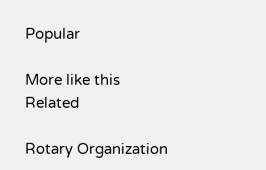Popular

More like this
Related

Rotary Organization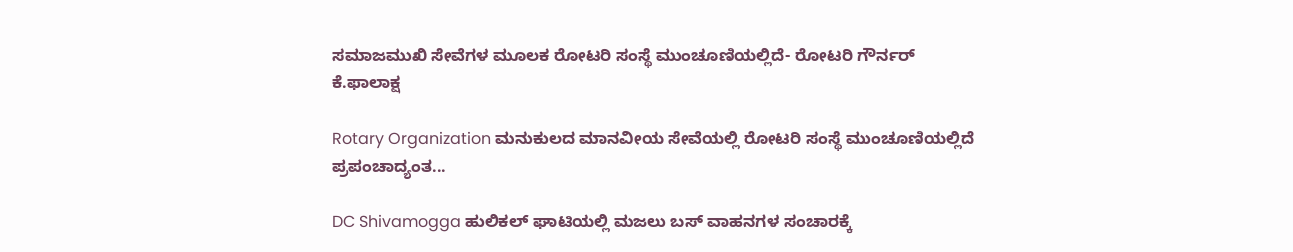ಸಮಾಜಮುಖಿ ಸೇವೆಗಳ ಮೂಲಕ ರೋಟರಿ ಸಂಸ್ಥೆ ಮುಂಚೂಣಿಯಲ್ಲಿದೆ- ರೋಟರಿ ಗೌರ್ನರ್ ಕೆ.ಫಾಲಾಕ್ಷ

Rotary Organization ಮನುಕುಲದ ಮಾನವೀಯ ಸೇವೆಯಲ್ಲಿ ರೋಟರಿ ಸಂಸ್ಥೆ ಮುಂಚೂಣಿಯಲ್ಲಿದೆ ಪ್ರಪಂಚಾದ್ಯಂತ...

DC Shivamogga ಹುಲಿಕಲ್ ಘಾಟಿಯಲ್ಲಿ ಮಜಲು ಬಸ್ ವಾಹನಗಳ ಸಂಚಾರಕ್ಕೆ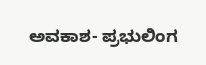ಅವಕಾಶ- ಪ್ರಭುಲಿಂಗ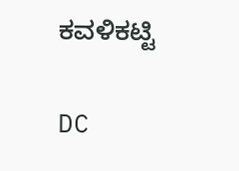ಕವಳಿಕಟ್ಟಿ

DC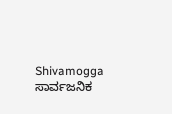Shivamogga ಸಾರ್ವಜನಿಕ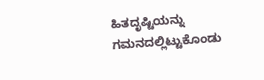ಹಿತದೃಷ್ಟಿಯನ್ನು ಗಮನದಲ್ಲಿಟ್ಟುಕೊಂಡು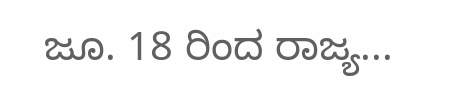ಜೂ. 18 ರಿಂದ ರಾಜ್ಯ...